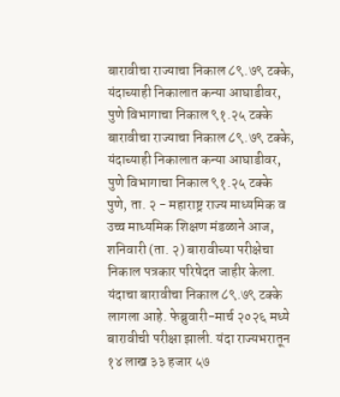बारावीचा राज्याचा निकाल ८९.७९ टक्के, यंदाच्याही निकालात कन्या आघाडीवर, पुणे विभागाचा निकाल ९१.२५ टक्के
बारावीचा राज्याचा निकाल ८९.७९ टक्के, यंदाच्याही निकालात कन्या आघाडीवर, पुणे विभागाचा निकाल ९१.२५ टक्के
पुणे, ता. २ - महाराष्ट्र राज्य माध्यमिक व उच्च माध्यमिक शिक्षण मंडळाने आज, शनिवारी (ता. २) बारावीच्या परीक्षेचा निकाल पत्रकार परिषेदत जाहीर केला. यंदाचा बारावीचा निकाल ८९.७९ टक्के लागला आहे. फेब्रुवारी-मार्च २०२६ मध्ये बारावीची परीक्षा झाली. यंदा राज्यभरातून १४ लाख ३३ हजार ५७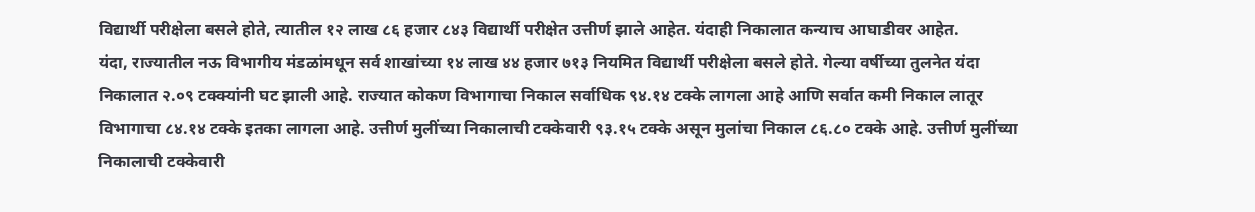विद्यार्थी परीक्षेला बसले होते, त्यातील १२ लाख ८६ हजार ८४३ विद्यार्थी परीक्षेत उत्तीर्ण झाले आहेत. यंदाही निकालात कन्याच आघाडीवर आहेत.
यंदा, राज्यातील नऊ विभागीय मंडळांमधून सर्व शाखांच्या १४ लाख ४४ हजार ७१३ नियमित विद्यार्थी परीक्षेला बसले होते. गेल्या वर्षीच्या तुलनेत यंदा निकालात २.०९ टक्क्यांनी घट झाली आहे. राज्यात कोकण विभागाचा निकाल सर्वाधिक ९४.१४ टक्के लागला आहे आणि सर्वात कमी निकाल लातूर विभागाचा ८४.१४ टक्के इतका लागला आहे. उत्तीर्ण मुलींच्या निकालाची टक्केवारी ९३.१५ टक्के असून मुलांचा निकाल ८६.८० टक्के आहे. उत्तीर्ण मुलींच्या निकालाची टक्केवारी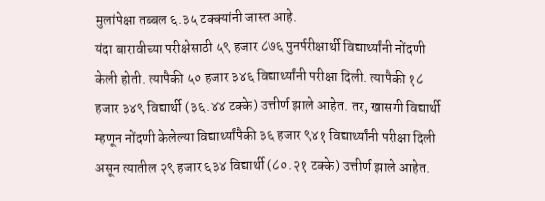मुलांपेक्षा तब्बल ६.३५ टक्क्यांनी जास्त आहे.
यंदा बारावीच्या परीक्षेसाठी ५९ हजार ८७६ पुनर्परीक्षार्थी विद्यार्थ्यांनी नोंदणी केली होती. त्यापैकी ५० हजार ३४६ विद्यार्थ्यांनी परीक्षा दिली. त्यापैकी १८ हजार ३४९ विद्यार्थी (३६.४४ टक्के) उत्तीर्ण झाले आहेत. तर, खासगी विद्यार्थी म्हणून नोंदणी केलेल्या विद्यार्थ्यांपैकी ३६ हजार ९४१ विद्यार्थ्यांनी परीक्षा दिली असून त्यातील २९ हजार ६३४ विद्यार्थी (८०.२१ टक्के) उत्तीर्ण झाले आहेत.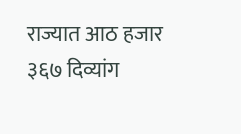राज्यात आठ हजार ३६७ दिव्यांग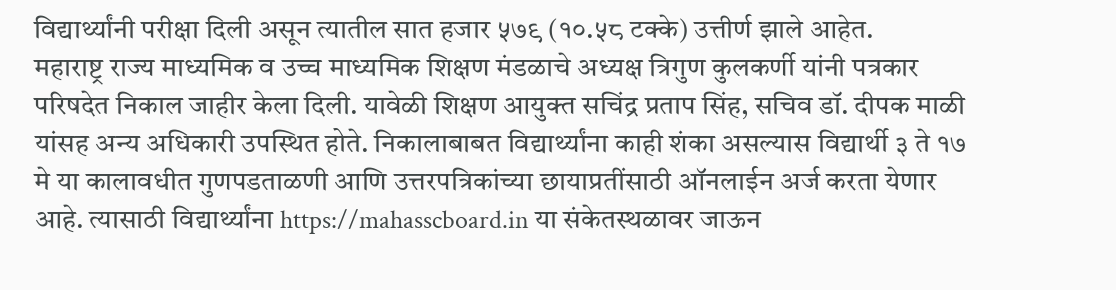विद्यार्थ्यांनी परीक्षा दिली असून त्यातील सात हजार ५७९ (१०.५८ टक्के) उत्तीर्ण झाले आहेत.
महाराष्ट्र राज्य माध्यमिक व उच्च माध्यमिक शिक्षण मंडळाचे अध्यक्ष त्रिगुण कुलकर्णी यांनी पत्रकार परिषदेत निकाल जाहीर केला दिली. यावेळी शिक्षण आयुक्त सचिंद्र प्रताप सिंह, सचिव डॉ. दीपक माळी यांसह अन्य अधिकारी उपस्थित होते. निकालाबाबत विद्यार्थ्यांना काही शंका असल्यास विद्यार्थी ३ ते १७ मे या कालावधीत गुणपडताळणी आणि उत्तरपत्रिकांच्या छायाप्रतींसाठी ऑनलाईन अर्ज करता येणार आहे. त्यासाठी विद्यार्थ्यांना https://mahasscboard.in या संकेतस्थळावर जाऊन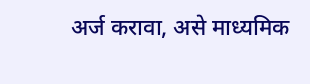अर्ज करावा, असे माध्यमिक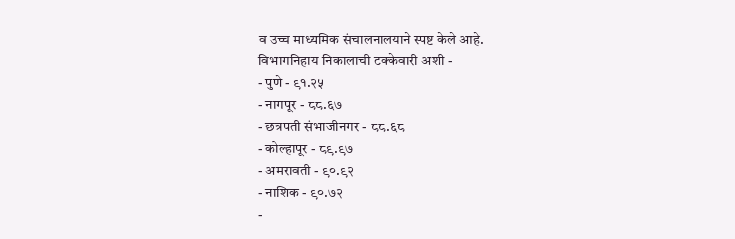व उच्च माध्यमिक संचालनालयाने स्पष्ट केले आहे.
विभागनिहाय निकालाची टक्केवारी अशी -
- पुणे - ९१.२५
- नागपूर - ८८.६७
- छत्रपती संभाजीनगर - ८८.६८
- कोल्हापूर - ८९.९७
- अमरावती - ९०.९२
- नाशिक - ९०.७२
-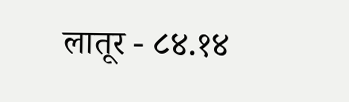लातूर - ८४.१४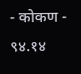- कोकण - ९४.१४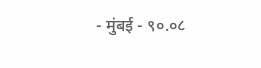- मुंबई - ९०.०८